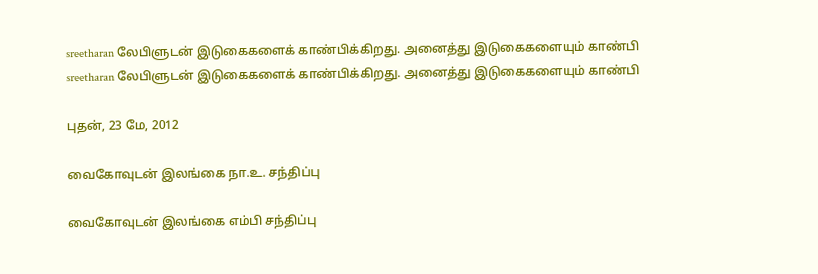sreetharan லேபிளுடன் இடுகைகளைக் காண்பிக்கிறது. அனைத்து இடுகைகளையும் காண்பி
sreetharan லேபிளுடன் இடுகைகளைக் காண்பிக்கிறது. அனைத்து இடுகைகளையும் காண்பி

புதன், 23 மே, 2012

வைகோவுடன் இலங்கை நா.உ. சந்திப்பு

வைகோவுடன் இலங்கை எம்பி சந்திப்பு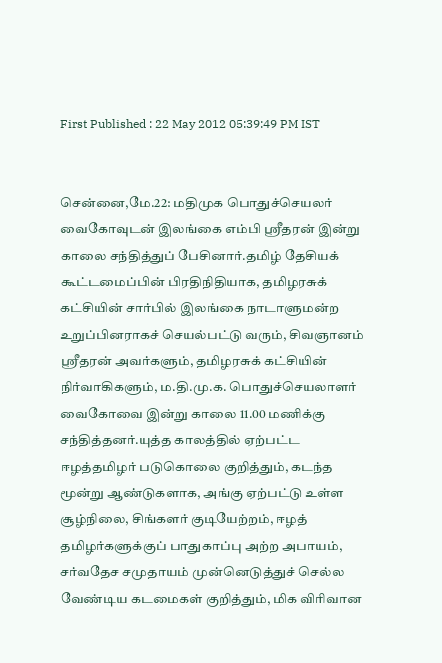First Published : 22 May 2012 05:39:49 PM IST


சென்னை,மே.22: மதிமுக பொதுச்செயலர் வைகோவுடன் இலங்கை எம்பி ஸ்ரீதரன் இன்று காலை சந்தித்துப் பேசினார்.தமிழ் தேசியக் கூட்டமைப்பின் பிரதிநிதியாக, தமிழரசுக் கட்சியின் சார்பில் இலங்கை நாடாளுமன்ற உறுப்பினராகச் செயல்பட்டு வரும், சிவஞானம் ஸ்ரீதரன் அவர்களும், தமிழரசுக் கட்சியின் நிர்வாகிகளும், ம.தி.மு.க. பொதுச்செயலாளர் வைகோவை இன்று காலை 11.00 மணிக்கு சந்தித்தனர்.யுத்த காலத்தில் ஏற்பட்ட ஈழத்தமிழர் படுகொலை குறித்தும், கடந்த மூன்று ஆண்டுகளாக, அங்கு ஏற்பட்டு உள்ள சூழ்நிலை, சிங்களர் குடியேற்றம், ஈழத் தமிழர்களுக்குப் பாதுகாப்பு அற்ற அபாயம், சர்வதேச சமுதாயம் முன்னெடுத்துச் செல்ல வேண்டிய கடமைகள் குறித்தும், மிக விரிவான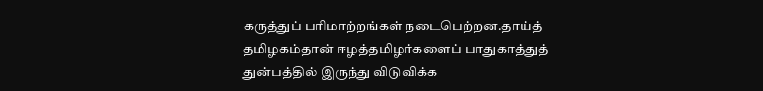கருத்துப் பரிமாற்றங்கள் நடைபெற்றன.தாய்த் தமிழகம்தான் ஈழத்தமிழர்களைப் பாதுகாத்துத் துன்பத்தில் இருந்து விடுவிக்க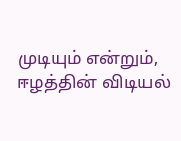முடியும் என்றும், ஈழத்தின் விடியல்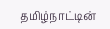தமிழ்நாட்டின்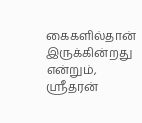கைகளில்தான் இருக்கின்றது என்றும், ஸ்ரீதரன்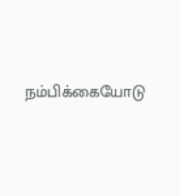நம்பிக்கையோடு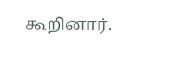கூறினார்.